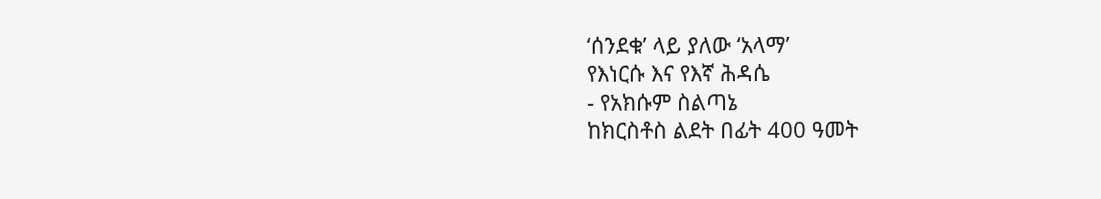‘ሰንደቁ’ ላይ ያለው ‘አላማ’
የእነርሱ እና የእኛ ሕዳሴ
- የአክሱም ስልጣኔ
ከክርስቶስ ልደት በፊት 400 ዓመት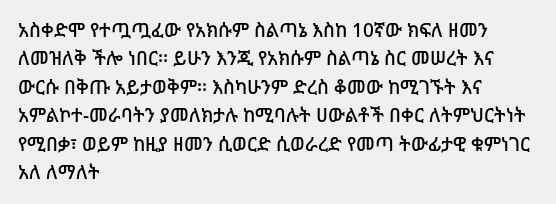አስቀድሞ የተጧጧፈው የአክሱም ስልጣኔ እስከ 10ኛው ክፍለ ዘመን ለመዝለቅ ችሎ ነበር፡፡ ይሁን እንጂ የአክሱም ስልጣኔ ስር መሠረት እና ውርሱ በቅጡ አይታወቅም፡፡ እስካሁንም ድረስ ቆመው ከሚገኙት እና አምልኮተ-መራባትን ያመለክታሉ ከሚባሉት ሀውልቶች በቀር ለትምህርትነት የሚበቃ፣ ወይም ከዚያ ዘመን ሲወርድ ሲወራረድ የመጣ ትውፊታዊ ቁምነገር አለ ለማለት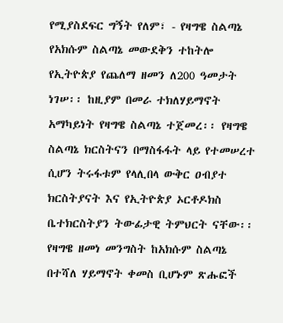የሚያስደፍር ግኝት የለም፣ - የዛግዌ ስልጣኔ
የአክሱም ስልጣኔ መውደቅን ተከትሎ የኢትዮጵያ የጨለማ ዘመን ለ200 ዓመታት ነገሠ፡፡ ከዚያም በመራ ተክለሃይማኖት አማካይነት የዛግዌ ስልጣኔ ተጀመረ፡፡ የዛግዌ ስልጣኔ ክርስትናን በማስፋፋት ላይ የተመሠረተ ሲሆን ትሩፋቱም የላሊበላ ውቅር ዐብያተ ክርስትያናት እና የኢትዮጵያ ኦርቶዶክስ ቤተክርስትያን ትውፊታዊ ትምህርት ናቸው፡፡ የዛግዌ ዘመነ መንግስት ከአክሱም ስልጣኔ በተሻለ ሃይማኖት ቀመስ ቢሆኑም ጽሑፎች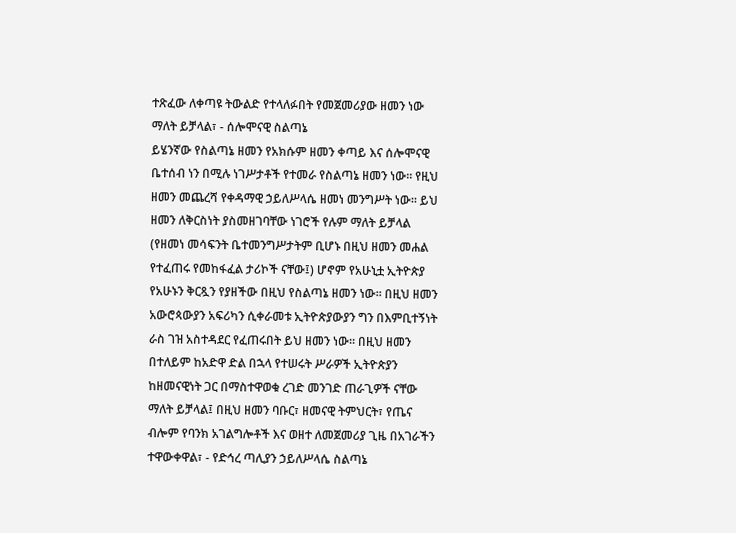ተጽፈው ለቀጣዩ ትውልድ የተላለፉበት የመጀመሪያው ዘመን ነው ማለት ይቻላል፣ - ሰሎሞናዊ ስልጣኔ
ይሄንኛው የስልጣኔ ዘመን የአክሱም ዘመን ቀጣይ እና ሰሎሞናዊ ቤተሰብ ነን በሚሉ ነገሥታቶች የተመራ የስልጣኔ ዘመን ነው፡፡ የዚህ ዘመን መጨረሻ የቀዳማዊ ኃይለሥላሴ ዘመነ መንግሥት ነው፡፡ ይህ ዘመን ለቅርስነት ያስመዘገባቸው ነገሮች የሉም ማለት ይቻላል (የዘመነ መሳፍንት ቤተመንግሥታትም ቢሆኑ በዚህ ዘመን መሐል የተፈጠሩ የመከፋፈል ታሪኮች ናቸው፤) ሆኖም የአሁኒቷ ኢትዮጵያ የአሁኑን ቅርጿን የያዘችው በዚህ የስልጣኔ ዘመን ነው፡፡ በዚህ ዘመን አውሮጳውያን አፍሪካን ሲቀራመቱ ኢትዮጵያውያን ግን በእምቢተኝነት ራስ ገዝ አስተዳደር የፈጠሩበት ይህ ዘመን ነው፡፡ በዚህ ዘመን በተለይም ከአድዋ ድል በኋላ የተሠሩት ሥራዎች ኢትዮጵያን ከዘመናዊነት ጋር በማስተዋወቁ ረገድ መንገድ ጠራጊዎች ናቸው ማለት ይቻላል፤ በዚህ ዘመን ባቡር፣ ዘመናዊ ትምህርት፣ የጤና ብሎም የባንክ አገልግሎቶች እና ወዘተ ለመጀመሪያ ጊዜ በአገራችን ተዋውቀዋል፣ - የድኅረ ጣሊያን ኃይለሥላሴ ስልጣኔ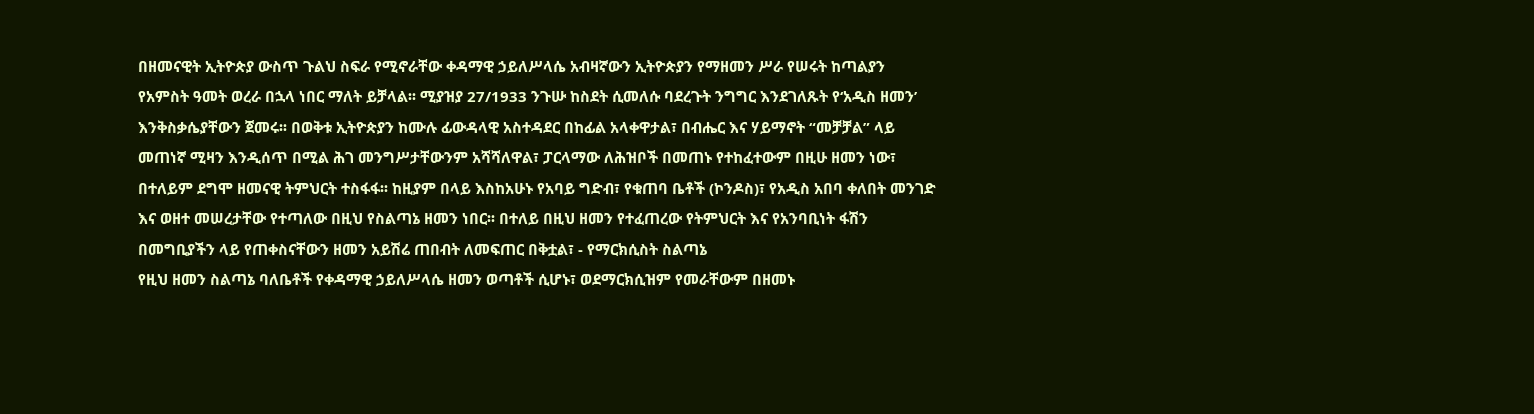በዘመናዊት ኢትዮጵያ ውስጥ ጉልህ ስፍራ የሚኖራቸው ቀዳማዊ ኃይለሥላሴ አብዛኛውን ኢትዮጵያን የማዘመን ሥራ የሠሩት ከጣልያን የአምስት ዓመት ወረራ በኋላ ነበር ማለት ይቻላል፡፡ ሚያዝያ 27/1933 ንጉሡ ከስደት ሲመለሱ ባደረጉት ንግግር እንደገለጹት የ‘አዲስ ዘመን’ እንቅስቃሴያቸውን ጀመሩ፡፡ በወቅቱ ኢትዮጵያን ከሙሉ ፊውዳላዊ አስተዳደር በከፊል አላቀዋታል፣ በብሔር እና ሃይማኖት “መቻቻል” ላይ መጠነኛ ሚዛን እንዲሰጥ በሚል ሕገ መንግሥታቸውንም አሻሻለዋል፣ ፓርላማው ለሕዝቦች በመጠኑ የተከፈተውም በዚሁ ዘመን ነው፣ በተለይም ደግሞ ዘመናዊ ትምህርት ተስፋፋ፡፡ ከዚያም በላይ እስከአሁኑ የአባይ ግድብ፣ የቁጠባ ቤቶች (ኮንዶስ)፣ የአዲስ አበባ ቀለበት መንገድ እና ወዘተ መሠረታቸው የተጣለው በዚህ የስልጣኔ ዘመን ነበር፡፡ በተለይ በዚህ ዘመን የተፈጠረው የትምህርት እና የአንባቢነት ፋሽን በመግቢያችን ላይ የጠቀስናቸውን ዘመን አይሽሬ ጠበብት ለመፍጠር በቅቷል፣ - የማርክሲስት ስልጣኔ
የዚህ ዘመን ስልጣኔ ባለቤቶች የቀዳማዊ ኃይለሥላሴ ዘመን ወጣቶች ሲሆኑ፣ ወደማርክሲዝም የመራቸውም በዘመኑ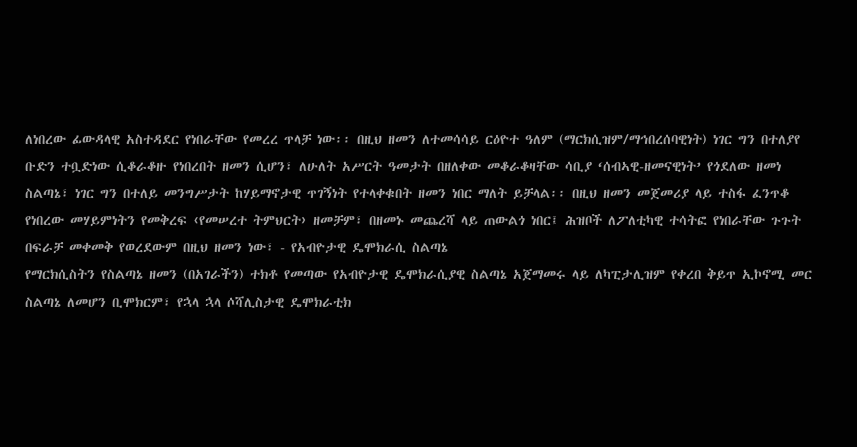ለነበረው ፊውዳላዊ አስተዳደር የነበራቸው የመረረ ጥላቻ ነው፡፡ በዚህ ዘመን ለተመሳሳይ ርዕዮተ ዓለም (ማርክሲዝም/ማኅበረሰባዊነት) ነገር ግን በተለያየ ቡድን ተቧድነው ሲቆራቆዙ የነበረበት ዘመን ሲሆን፣ ለሁለት አሥርት ዓመታት በዘለቀው መቆራቆዛቸው ሳቢያ ‘ሰብኣዊ-ዘመናዊነት’ የጎደለው ዘመነ ስልጣኔ፣ ነገር ግን በተለይ መንግሥታት ከሃይማኖታዊ ጥገኝነት የተላቀቁበት ዘመን ነበር ማለት ይቻላል፡፡ በዚህ ዘመን መጀመሪያ ላይ ተስፋ ፈንጥቆ የነበረው መሃይምነትን የመቅረፍ ‹የመሠረተ ትምህርት› ዘመቻም፣ በዘመኑ መጨረሻ ላይ ጠውልጎ ነበር፤ ሕዝቦች ለፖለቲካዊ ተሳትፎ የነበራቸው ጉጉት በፍራቻ መቀመቅ የወረደውም በዚህ ዘመን ነው፣ - የአብዮታዊ ዴሞክራሲ ስልጣኔ
የማርክሲስትን የስልጣኔ ዘመን (በአገራችን) ተክቶ የመጣው የአብዮታዊ ዴሞክራሲያዊ ስልጣኔ አጀማመሩ ላይ ለካፒታሊዝም የቀረበ ቅይጥ ኢኮኖሚ መር ስልጣኔ ለመሆን ቢሞክርም፣ የኋላ ኋላ ሶሻሊስታዊ ዴሞክራቲክ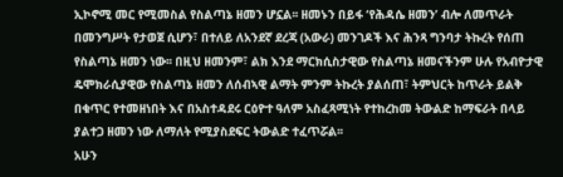ኢኮኖሚ መር የሚመስል የስልጣኔ ዘመን ሆኗል፡፡ ዘመኑን በይፋ ‘የሕዳሴ ዘመን’ ብሎ ለመጥራት በመንግሥት የታወጀ ሲሆን፣ በተለይ ለአንደኛ ደረጃ (አውራ) መንገዶች እና ሕንጻ ግንባታ ትኩረት የሰጠ የስልጣኔ ዘመን ነው፡፡ በዚህ ዘመንም፣ ልክ እንደ ማርክሲስታዊው የስልጣኔ ዘመናችንም ሁሉ የአብዮታዊ ዴሞክራሲያዊው የስልጣኔ ዘመን ለሰብኣዊ ልማት ምንም ትኩረት ያልሰጠ፣ ትምህርት ከጥራት ይልቅ በቁጥር የተመዘነበት እና በአስተዳደሩ ርዕዮተ ዓለም አስፈጻሚነት የተከረከመ ትውልድ ከማፍራት በላይ ያልተጋ ዘመን ነው ለማለት የሚያስደፍር ትውልድ ተፈጥሯል፡፡
አሁን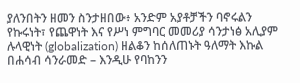ያለንበትን ዘመን ስንታዘበው፥ አንድም አያቶቻችን ባኖሩልን የኩሩነት፣ የጨዋነት እና የሥነ ምግባር መመሪያ ሳንታነፅ አሊያም ሉላዊነት (globalization) ዘልቆን ከሰለጠኑት ዓለማት እኩል በሐሳብ ሳንራመድ – እንዲሁ የባከንን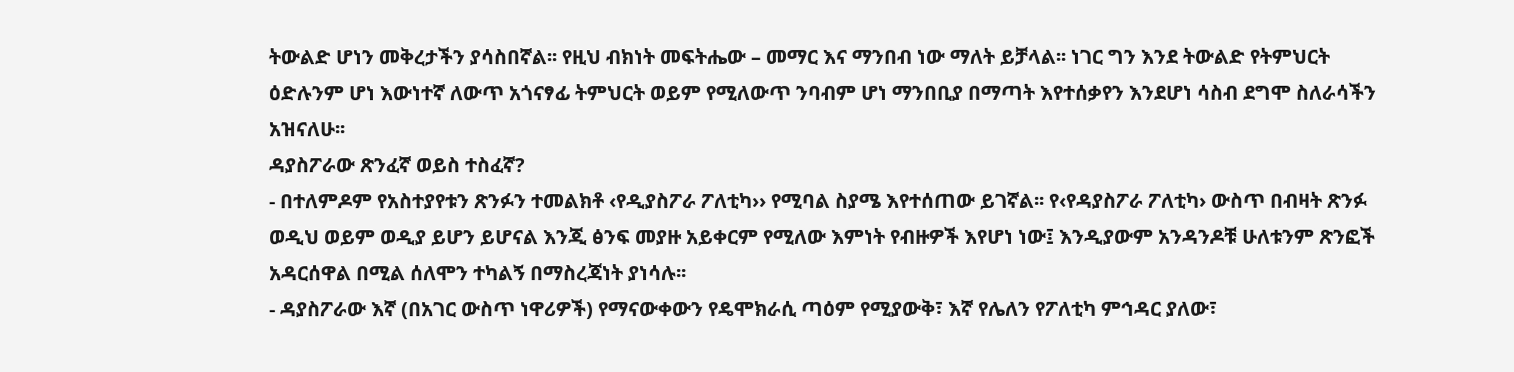ትውልድ ሆነን መቅረታችን ያሳስበኛል፡፡ የዚህ ብክነት መፍትሔው – መማር እና ማንበብ ነው ማለት ይቻላል፡፡ ነገር ግን እንደ ትውልድ የትምህርት ዕድሉንም ሆነ እውነተኛ ለውጥ አጎናፃፊ ትምህርት ወይም የሚለውጥ ንባብም ሆነ ማንበቢያ በማጣት እየተሰቃየን እንደሆነ ሳስብ ደግሞ ስለራሳችን አዝናለሁ፡፡
ዳያስፖራው ጽንፈኛ ወይስ ተስፈኛ?
- በተለምዶም የአስተያየቱን ጽንፉን ተመልክቶ ‹የዲያስፖራ ፖለቲካ›› የሚባል ስያሜ እየተሰጠው ይገኛል፡፡ የ‹የዳያስፖራ ፖለቲካ› ውስጥ በብዛት ጽንፉ ወዲህ ወይም ወዲያ ይሆን ይሆናል እንጂ ፅንፍ መያዙ አይቀርም የሚለው እምነት የብዙዎች እየሆነ ነው፤ እንዲያውም አንዳንዶቹ ሁለቱንም ጽንፎች አዳርሰዋል በሚል ሰለሞን ተካልኝ በማስረጃነት ያነሳሉ፡፡
- ዳያስፖራው እኛ (በአገር ውስጥ ነዋሪዎች) የማናውቀውን የዴሞክራሲ ጣዕም የሚያውቅ፣ እኛ የሌለን የፖለቲካ ምኅዳር ያለው፣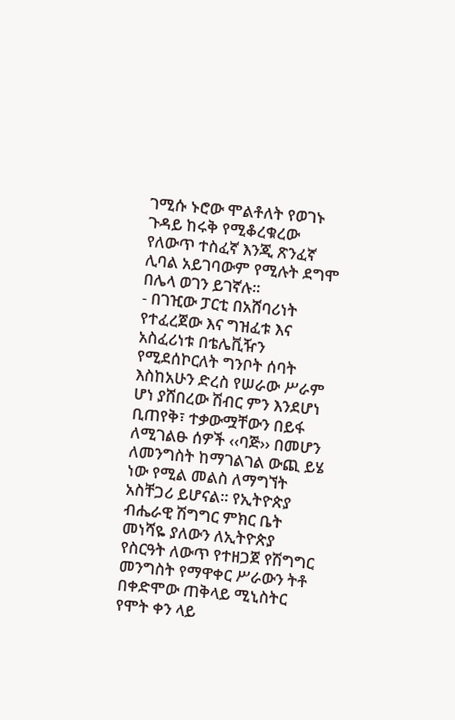ገሚሱ ኑሮው ሞልቶለት የወገኑ ጉዳይ ከሩቅ የሚቆረቁረው የለውጥ ተስፈኛ እንጂ ጽንፈኛ ሊባል አይገባውም የሚሉት ደግሞ በሌላ ወገን ይገኛሉ፡፡
- በገዢው ፓርቲ በአሸባሪነት የተፈረጀው እና ግዝፈቱ እና አስፈሪነቱ በቴሌቪዥን የሚደሰኮርለት ግንቦት ሰባት እስከአሁን ድረስ የሠራው ሥራም ሆነ ያሸበረው ሽብር ምን እንደሆነ ቢጠየቅ፣ ተቃውሟቸውን በይፋ ለሚገልፁ ሰዎች ‹‹ባጅ›› በመሆን ለመንግስት ከማገልገል ውጪ ይሄ ነው የሚል መልስ ለማግኘት አስቸጋሪ ይሆናል፡፡ የኢትዮጵያ ብሔራዊ ሽግግር ምክር ቤት መነሻዬ ያለውን ለኢትዮጵያ የስርዓት ለውጥ የተዘጋጀ የሽግግር መንግስት የማዋቀር ሥራውን ትቶ በቀድሞው ጠቅላይ ሚኒስትር የሞት ቀን ላይ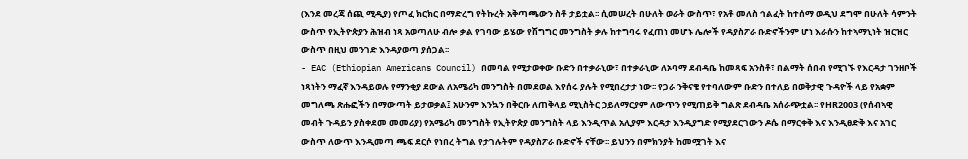(እንደ መረጃ ሰጪ ሚዲያ) የጦፈ ክርክር በማድረግ የትኩረት አቅጣጫውን ስቶ ታይቷል፡፡ ሲመሠረት በሁለት ወራት ውስጥ፣ የአቶ መለስ ኅልፈት ከተሰማ ወዲህ ደግሞ በሁለት ሳምንት ውስጥ የኢትዮጵያን ሕዝብ ነጻ አወጣለሁ ብሎ ቃል የገባው ይሄው የሽግግር መንግስት ቃሉ ከተግባሩ የፈጠነ መሆኑ ሌሎች የዳያስፖራ ቡድኖችንም ሆነ እራሱን ከተኣማኒነት ዝርዝር ውስጥ በዚህ መንገድ እንዳያወጣ ያሰጋል፡፡
- EAC (Ethiopian Americans Council) በመባል የሚታወቀው ቡድን በተቃራኒው፣ በተቃራኒው ለኦባማ ደብዳቤ ከመጻፍ አንስቶ፣ በልማት ሰበብ የሚገኙ የእርዳታ ገንዘቦች ነጻነትን ማፈኛ እንዳይወሉ የማንቂያ ደውል ለአሜሪካ መንግስት በመደወል እየሰሩ ያሉት የሚበረታታ ነው፡፡ የጋራ ንቅናቄ የተባለውም ቡድን በተለይ በወቅታዊ ጉዳዮች ላይ የአቋም መግለጫ ጽሑፎችን በማውጣት ይታወቃል፤ አሁንም እንኳን በቅርቡ ለጠቅላይ ሚኒስትር ኃይለማርያም ለውጥን የሚጠይቅ ግልጽ ደብዳቤ አሰራጭቷል፡፡ የHR2003 (የሰብኣዊ መብት ጉዳይን ያስቀደመ መመሪያ) የአሜሪካ መንግስት የኢትዮጵያ መንግስት ላይ እንዲጥል አሊያም እርዳታ እንዲያግድ የሚያደርገውን ዶሴ በማርቀቅ እና እንዲፀድቅ እና አገር ውስጥ ለውጥ እንዲመጣ ጫፍ ደርሶ የነበረ ትግል የታገሉትም የዳያስፖራ ቡድኖች ናቸው፡፡ ይህንን በምክንያት ከመሟገት እና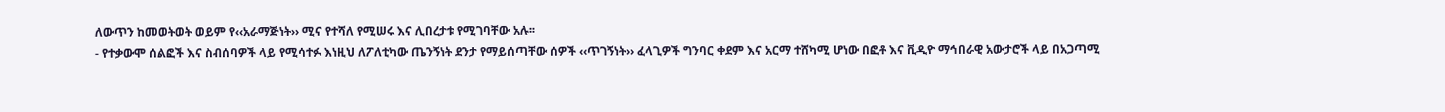ለውጥን ከመወትወት ወይም የ‹‹አራማጅነት›› ሚና የተሻለ የሚሠሩ እና ሊበረታቱ የሚገባቸው አሉ፡፡
- የተቃውሞ ሰልፎች እና ስብሰባዎች ላይ የሚሳተፉ እነዚህ ለፖለቲካው ጤንኝነት ደንታ የማይሰጣቸው ሰዎች ‹‹ጥገኝነት›› ፈላጊዎች ግንባር ቀደም እና አርማ ተሸካሚ ሆነው በፎቶ እና ቪዲዮ ማኅበራዊ አውታሮች ላይ በአጋጣሚ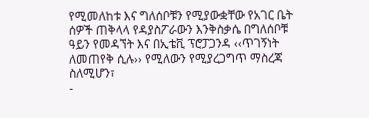የሚመለከቱ እና ግለሰቦቹን የሚያውቋቸው የአገር ቤት ሰዎች ጠቅላላ የዳያስፖራውን እንቅስቃሴ በግለሰቦቹ ዓይን የመዳኘት እና በኢቴቪ ፕሮፓጋንዳ ‹‹ጥገኝነት ለመጠየቅ ሲሉ›› የሚለውን የሚያረጋግጥ ማስረጃ ስለሚሆን፣
-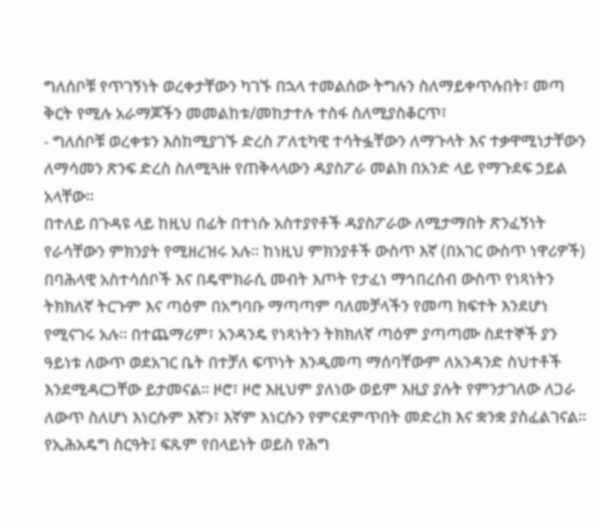ግለሰቦቹ የጥገኝነት ወረቀታቸውን ካገኙ በኋላ ተመልሰው ትግሉን ስለማይቀጥሉበት፣ መጣ ቅርት የሚሉ አራማጆችን መመልከቱ/መከታተሉ ተስፋ ስለሚያስቆርጥ፣
- ግለሰቦቹ ወረቀቱን እስከሚያገኙ ድረስ ፖለቲካዊ ተሳትፏቸውን ለማጉላት እና ተቃዋሚነታቸውን ለማሳመን ጽንፍ ድረስ ስለሚጓዙ የጠቅላላውን ዳያስፖራ መልክ በአንድ ላይ የማጉደፍ ኃይል አላቸው፡፡
በተለይ በጉዳዩ ላይ ከዚህ በፊት በተነሱ አስተያየቶች ዳያስፖራው ለሚታማበት ጽንፈኝነት የራሳቸውን ምክንያት የሚዘረዝሩ አሉ፡፡ ከነዚህ ምክንያቶች ውስጥ እኛ (በአገር ውስጥ ነዋሪዎች) በባሕላዊ አስተሳሰቦች እና በዴሞክራሲ መብት እጦት የታፈነ ማኅበረሰብ ውስጥ የነጻነትን ትክክለኛ ትርጉም እና ጣዕም በአግባቡ ማጣጣም ባለመቻላችን የመጣ ክፍተት እንደሆነ የሚናገሩ አሉ፡፡ በተጨማሪም፣ አንዳንዴ የነጻነትን ትክክለኛ ጣዕም ያጣጣሙ ስደተኞች ያን ዓይነቱ ለውጥ ወደአገር ቤት በተቻለ ፍጥነት እንዲመጣ ማሰባቸውም ለአንዳንድ ስህተቶች እንደሚዳርጋቸው ይታመናል፡፡ ዞሮ፣ ዞሮ እዚህም ያለነው ወይም እዚያ ያሉት የምንታገለው ለጋራ ለውጥ ስለሆነ እነርሱም እኛን፣ እኛም እነርሱን የምናደምጥበት መድረክ እና ቋንቋ ያስፈልገናል፡፡
የኢሕአዴግ ስርዓት፤ ፍጹም የበላይነት ወይስ የሕግ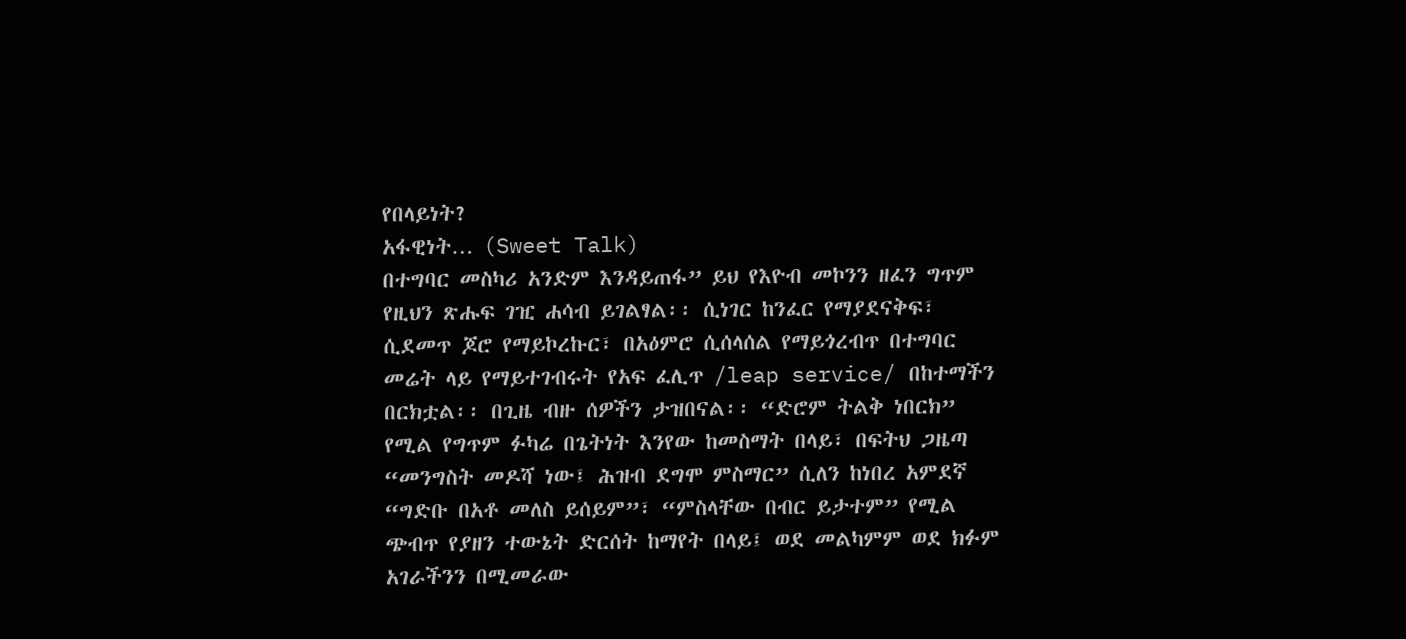የበላይነት?
አፋዊነት… (Sweet Talk)
በተግባር መስካሪ አንድም እንዳይጠፋ” ይህ የእዮብ መኮንን ዘፈን ግጥም የዚህን ጽሑፍ ገዢ ሐሳብ ይገልፃል፡፡ ሲነገር ከንፈር የማያደናቅፍ፣ ሲደመጥ ጆሮ የማይኮረኩር፣ በአዕምሮ ሲሰላሰል የማይጎረብጥ በተግባር መሬት ላይ የማይተገብሩት የአፍ ፈሊጥ /leap service/ በከተማችን በርክቷል፡፡ በጊዜ ብዙ ሰዎችን ታዝበናል፡፡ “ድሮም ትልቅ ነበርክ” የሚል የግጥም ፉካሬ በጌትነት እንየው ከመስማት በላይ፣ በፍትህ ጋዜጣ “መንግስት መዶሻ ነው፤ ሕዝብ ደግሞ ምስማር” ሲለን ከነበረ አምደኛ “ግድቡ በአቶ መለስ ይሰይም”፣ “ምስላቸው በብር ይታተም” የሚል ጭብጥ የያዘን ተውኔት ድርሰት ከማየት በላይ፤ ወደ መልካምም ወደ ክፉም አገራችንን በሚመራው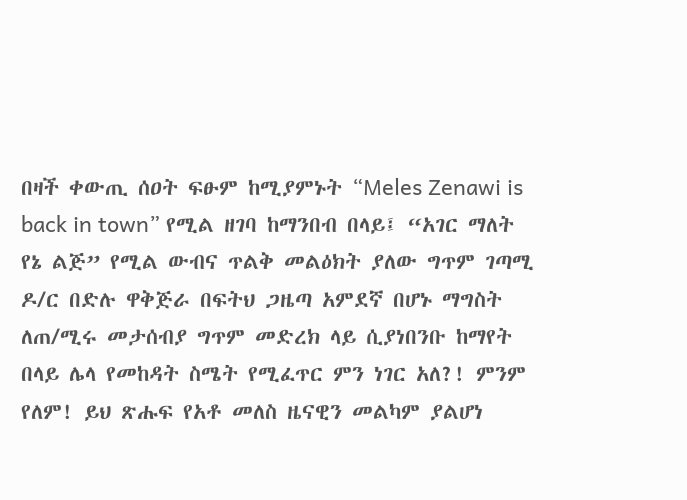በዛች ቀውጢ ሰዐት ፍፁም ከሚያምኑት “Meles Zenawi is back in town” የሚል ዘገባ ከማንበብ በላይ፤ “አገር ማለት የኔ ልጅ” የሚል ውብና ጥልቅ መልዕክት ያለው ግጥም ገጣሚ ዶ/ር በድሉ ዋቅጅራ በፍትህ ጋዜጣ አምደኛ በሆኑ ማግስት ለጠ/ሚሩ መታሰብያ ግጥም መድረክ ላይ ሲያነበንቡ ከማየት በላይ ሌላ የመከዳት ስሜት የሚፈጥር ምን ነገር አለ?! ምንም የለም! ይህ ጽሑፍ የአቶ መለስ ዜናዊን መልካም ያልሆነ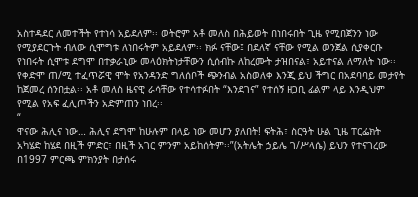አስተዳደር ለመተችት የተነሳ አይደለም፡፡ ወትሮም አቶ መለስ በሕይወት በነበሩበት ጊዜ የሚበጀንን ነው የሚያደርጉት ብለው ሲሞግቱ ለነበሩትም አይደለም፡፡ ክፉ ናቸው፤ በደለኛ ናቸው የሚል ወንጀል ሲያቀርቡ የነበሩት ሲሞቱ ደግሞ በተቃራኒው መላዕክትነታቸውን ሲሰብኩ ለከረሙት ታዝበናል፣ አይተናል ለማለት ነው፡፡ የቀድሞ ጠ/ሚ ተፈጥሯዊ ሞት የአንዳንድ ግለሰቦች ጭንብል አስወለቀ እንጂ ይህ ችግር በአደባባይ መታየት ከጀመረ ሰንበቷል፡፡ አቶ መለስ ዜናዊ ራሳቸው የተሳተፉበት “እንደገና” የተሰኝ ዘጋቢ ፊልም ላይ እንዲህም የሚል የአፍ ፈሊጦችን አድምጠን ነበረ፡፡
“
ዋናው ሕሊና ነው… ሕሊና ደግሞ ከሁሉም በላይ ነው መሆን ያለበት! ፍትሕ፣ ስርዓት ሁል ጊዜ ፐርፌክት አካሄድ ከሄደ በዚች ምድር፣ በዚች አገር ምንም አይከሰትም፡፡”(አትሌት ኃይሌ ገ/ሥላሴ) ይህን የተናገረው በ1997 ምርጫ ምክንያት በታሰሩ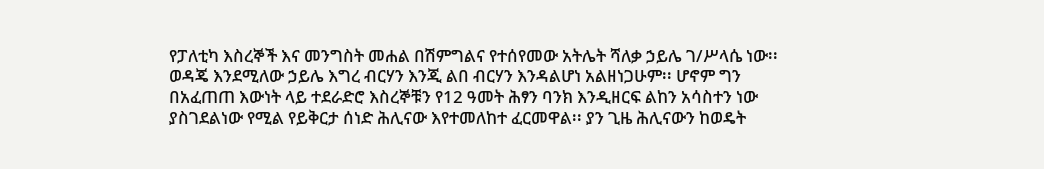የፓለቲካ እስረኞች እና መንግስት መሐል በሽምግልና የተሰየመው አትሌት ሻለቃ ኃይሌ ገ/ሥላሴ ነው፡፡ ወዳጄ እንደሚለው ኃይሌ እግረ ብርሃን እንጂ ልበ ብርሃን እንዳልሆነ አልዘነጋሁም፡፡ ሆኖም ግን በአፈጠጠ እውነት ላይ ተደራድሮ እስረኞቹን የ12 ዓመት ሕፃን ባንክ እንዲዘርፍ ልከን አሳስተን ነው ያስገደልነው የሚል የይቅርታ ሰነድ ሕሊናው እየተመለከተ ፈርመዋል፡፡ ያን ጊዜ ሕሊናውን ከወዴት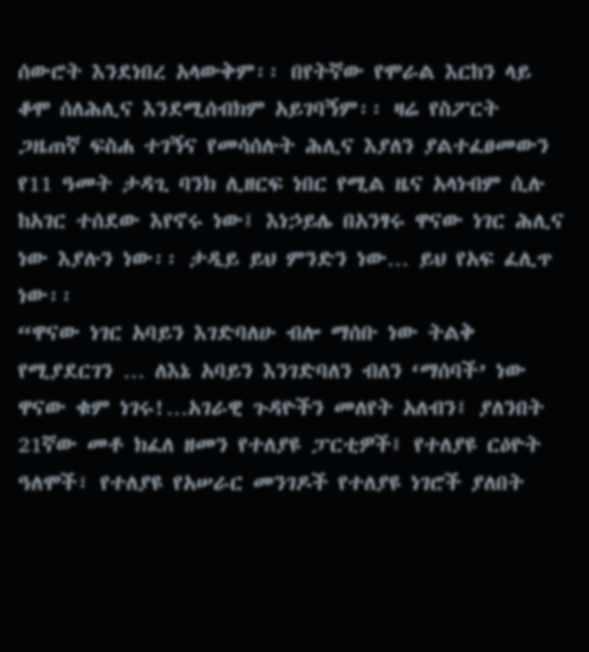ሰውሮት እንደነበረ አላውቅም፡፡ በየትኛው የሞራል እርከን ላይ ቆሞ ሰለሕሊና እንደሚሰብክም አይገባኝም፡፡ ዛሬ የስፖርት ጋዜጠኛ ፍስሐ ተገኝና የመሳሰሉት ሕሊና እያለን ያልተፈፀመውን የ11 ዓመት ታዳጊ ባንክ ሊዘርፍ ነበር የሚል ዜና አላነብም ሲሉ ከአገር ተሰደው እየኖሩ ነው፤ እነኃይሌ በአንፃሩ ዋናው ነገር ሕሊና ነው እያሉን ነው፡፡ ታዲይ ይህ ምንድን ነው… ይህ የአፍ ፈሊጥ ነው፡፡
“ዋናው ነገር አባይን እገድባለሁ ብሎ ማሰቡ ነው ትልቅ የሚያደርገን … ለእኔ አባይን እንገድባለን ብለን ‘ማሰባች’ ነው ዋናው ቁም ነገሩ!…አገራዊ ጉዳዮችን መለየት አለብን፤ ያለንበት 21ኛው መቶ ክፈለ ዘመን የተለያዩ ፓርቲዎች፤ የተለያዩ ርዕዮት ዓለሞች፣ የተለያዩ የአሠራር መንገዶች የተለያዩ ነገሮች ያለበት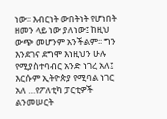ነው፡፡ እብርነት ውበትነት የሆነበት ዘመን ላይ ነው ያለነው፤ ከዚህ ውጭ መሆንም አንችልም፡፡ ግን እንደገና ደግሞ እነዚህን ሁሉ የሚያስተባብር አንድ ነገረ አለ፤ እርሱም ኢትዮጵያ የሚባል ነገር አለ …የፖለቲካ ፓርቲዎች ልንመሠርት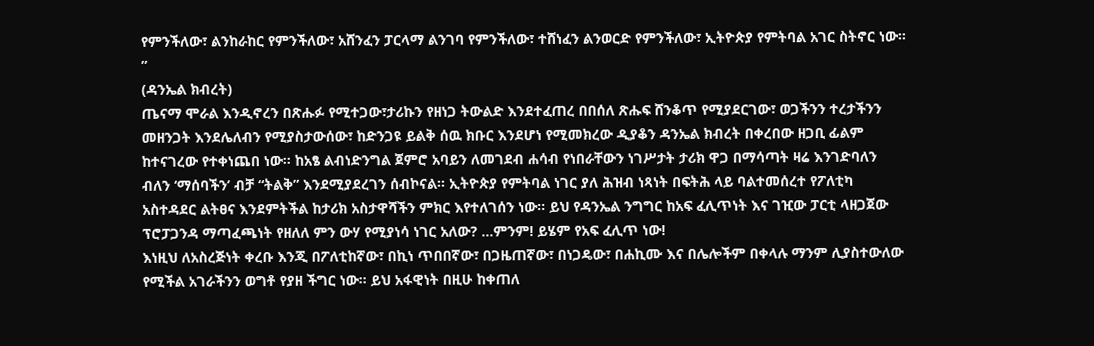የምንችለው፣ ልንከራከር የምንችለው፣ አሸንፈን ፓርላማ ልንገባ የምንችለው፣ ተሸነፈን ልንወርድ የምንችለው፣ ኢትዮጵያ የምትባል አገር ስትኖር ነው፡፡”
(ዳንኤል ክብረት)
ጤናማ ሞራል እንዲኖረን በጽሑፉ የሚተጋው፣ታሪኩን የዘነጋ ትውልድ እንደተፈጠረ በበሰለ ጽሑፍ ሸንቆጥ የሚያደርገው፣ ወጋችንን ተረታችንን መዘንጋት እንደሌለብን የሚያስታውሰው፣ ከድንጋዩ ይልቅ ሰዉ ክቡር እንደሆነ የሚመክረው ዲያቆን ዳንኤል ክብረት በቀረበው ዘጋቢ ፊልም ከተናገረው የተቀነጨበ ነው፡፡ ከአፄ ልብነድንግል ጀምሮ አባይን ለመገደብ ሐሳብ የነበራቸውን ነገሥታት ታሪክ ዋጋ በማሳጣት ዛሬ እንገድባለን ብለን ‘ማሰባችን’ ብቻ “ትልቅ” እንደሚያደረገን ሰብኮናል፡፡ ኢትዮጵያ የምትባል ነገር ያለ ሕዝብ ነጻነት በፍትሕ ላይ ባልተመሰረተ የፖለቲካ አስተዳደር ልትፀና እንደምትችል ከታሪክ አስታዋሻችን ምክር እየተለገሰን ነው፡፡ ይህ የዳንኤል ንግግር ከአፍ ፈሊጥነት እና ገዢው ፓርቲ ላዘጋጀው ፕሮፓጋንዳ ማጣፈጫነት የዘለለ ምን ውሃ የሚያነሳ ነገር አለው? …ምንም! ይሄም የአፍ ፈሊጥ ነው!
እነዚህ ለአስረጅነት ቀረቡ እንጂ በፖለቲከኛው፣ በኪነ ጥበበኛው፣ በጋዜጠኛው፣ በነጋዴው፣ በሐኪሙ እና በሌሎችም በቀላሉ ማንም ሊያስተውለው የሚችል አገራችንን ወግቶ የያዘ ችግር ነው፡፡ ይህ አፋዊነት በዚሁ ከቀጠለ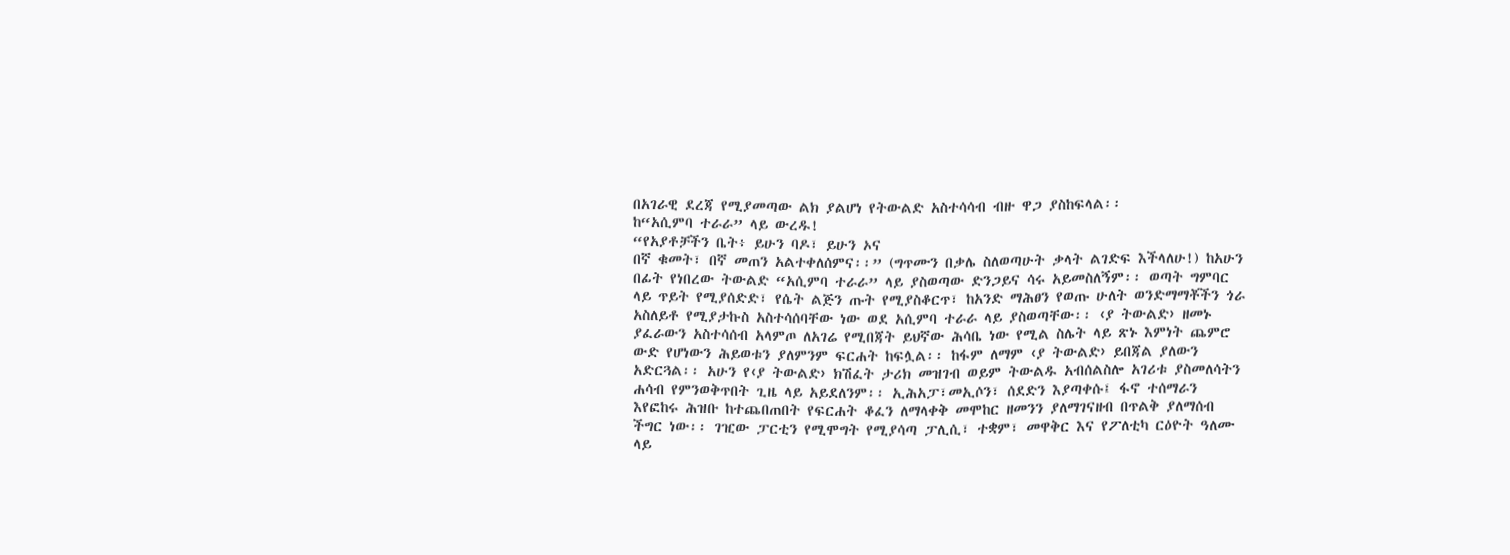በአገራዊ ደረጃ የሚያመጣው ልክ ያልሆነ የትውልድ አስተሳሳብ ብዙ ዋጋ ያስከፍላል፡፡
ከ“አሲምባ ተራራ” ላይ ውረዱ!
“የአያቶቻችን ቤት፥ ይሁን ባዶ፣ ይሁን ኦና
በኛ ቁመት፣ በኛ መጠን አልተቀለሰምና፡፡” (ግጥሙን በቃሌ ስለወጣሁት ቃላት ልገድፍ እችላለሁ!) ከአሁን በፊት የነበረው ትውልድ “አሲምባ ተራራ” ላይ ያስወጣው ድንጋይና ሳሩ አይመስለኝም፡፡ ወጣት ግምባር ላይ ጥይት የሚያሰድድ፣ የሴት ልጅን ጡት የሚያስቆርጥ፣ ከአንድ ማሕፀን የወጡ ሁለት ወንድማማቾችን ጎራ አስለይቶ የሚያታኩስ አስተሳሰባቸው ነው ወደ አሲምባ ተራራ ላይ ያስወጣቸው፡፡ ‹ያ ትውልድ› ዘመኑ ያፈራውን አስተሳሰብ አላምጦ ለአገሬ የሚበጃት ይህኛው ሕሳቤ ነው የሚል ስሌት ላይ ጽኑ እምነት ጨምሮ ውድ የሆነውን ሕይወቱን ያለምንም ፍርሐት ከፍሏል፡፡ ከፋም ለማም ‹ያ ትውልድ› ይበጃል ያለውን አድርጓል፡፡ አሁን የ‹ያ ትውልድ› ክሽፈት ታሪክ መዝገብ ወይም ትውልዱ አብሰልስሎ አገሪቱ ያስመለሳትን ሐሳብ የምንወቅጥበት ጊዜ ላይ አይደለንም፡፡ ኢሕአፓ፣መኢሶን፣ ሰደድን እያጣቀሱ፤ ፋኖ ተሰማራን እየፎከሩ ሕዝቡ ከተጨበጠበት የፍርሐት ቆፈን ለማላቀቅ መሞከር ዘመንን ያለማገናዘብ በጥልቅ ያለማሰብ ችግር ነው፡፡ ገዢው ፓርቲን የሚሞግት የሚያሳጣ ፓሊሲ፣ ተቋም፣ መዋቅር እና የፖለቲካ ርዕዮት ዓለሙ ላይ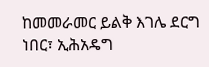ከመመራመር ይልቅ እገሌ ደርግ ነበር፣ ኢሕአዴግ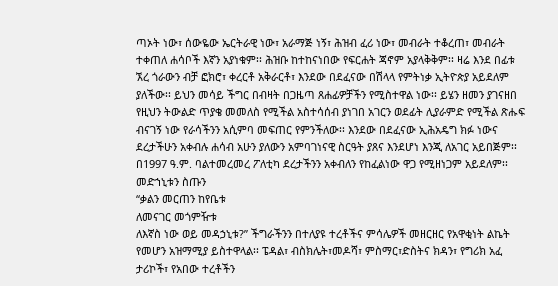ጣኦት ነው፣ ሰውዬው ኤርትራዊ ነው፣ አራማጅ ነኝ፣ ሕዝብ ፈሪ ነው፣ መብራት ተቆረጠ፣ መብራት ተቀጠለ ሐሳቦች እኛን አያነቁም፡፡ ሕዝቡ ከተከናነበው የፍርሐት ጃኖም አያላቅቅም፡፡ ዛሬ እንደ በፊቱ ኧረ ጎራውን ብቻ ፎክሮ፣ ቀረርቶ አቅራርቶ፣ እንደው በደፈናው በሽላላ የምትነቃ ኢትዮጵያ አይደለም ያለችው፡፡ ይህን መሳይ ችግር በብዛት በጋዜጣ ጸሐፊዎቻችን የሚስተዋል ነው፡፡ ይሄን ዘመን ያገናዘበ የዚህን ትውልድ ጥያቄ መመለስ የሚችል አስተሳሰብ ያነገበ አገርን ወደፊት ሊያራምድ የሚችል ጽሑፍ ብናገኝ ነው የራሳችንን አሲምባ መፍጠር የምንችለው፡፡ እንደው በደፈናው ኢሕአዴግ ክፉ ነውና ደረታችሁን አቀብሉ ሐሳብ አሁን ያለውን አምባገነናዊ ስርዓት ያጸና እንደሆነ እንጂ ለአገር አይበጅም፡፡ በ1997 ዓ.ም. ባልተመረመረ ፖለቲካ ደረታችንን አቀብለን የከፈልነው ዋጋ የሚዘነጋም አይደለም፡፡ መድኀኒቱን ስጡን
“ቃልን መርጠን ከየቤቱ
ለመናገር መጎምዥቱ
ለእኛስ ነው ወይ መዳኃኒቱ?” ችግራችንን በተለያዩ ተረቶችና ምሳሌዎች መዘርዘር የአዋቂነት ልኬት የመሆን አዝማሚያ ይስተዋላል፡፡ ፔዳል፣ ብስክሌት፣መዶሻ፣ ምስማር፣ድስትና ክዳን፣ የግሪክ አፈ ታሪኮች፣ የአበው ተረቶችን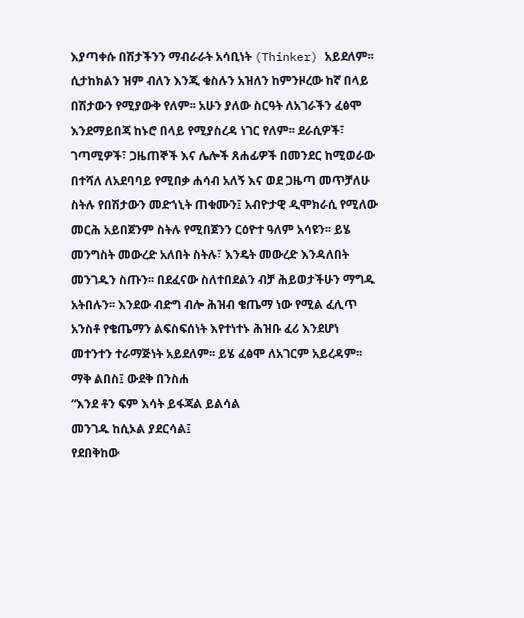እያጣቀሱ በሽታችንን ማብራራት አሳቢነት (Thinker) አይደለም፡፡ ሲታከክልን ዝም ብለን እንጂ ቁስሉን አዝለን ከምንዞረው ከኛ በላይ በሽታውን የሚያውቅ የለም፡፡ አሁን ያለው ስርዓት ለአገራችን ፈፅሞ እንደማይበጃ ከኑሮ በላይ የሚያስረዳ ነገር የለም፡፡ ደራሲዎች፣ ገጣሚዎች፣ ጋዜጠኞች እና ሌሎች ጸሐፊዎች በመንደር ከሚወራው በተሻለ ለአደባባይ የሚበቃ ሐሳብ አለኝ እና ወደ ጋዜጣ መጥቻለሁ ስትሉ የበሽታውን መድኀኒት ጠቁሙን፤ አብዮታዊ ዲሞክራሲ የሚለው መርሕ አይበጀንም ስትሉ የሚበጀንን ርዕዮተ ዓለም አሳዩን፡፡ ይሄ መንግስት መውረድ አለበት ስትሉ፣ እንዴት መውረድ እንዳለበት መንገዱን ስጡን፡፡ በደፈናው ስለተበደልን ብቻ ሕይወታችሁን ማግዱ አትበሉን፡፡ እንደው ብድግ ብሎ ሕዝብ ቄጤማ ነው የሚል ፈሊጥ አንስቶ የቄጤማን ልፍስፍሰነት እየተነተኑ ሕዝቡ ፈሪ እንደሆነ መተንተን ተራማጅነት አይደለም፡፡ ይሄ ፈፅሞ ለአገርም አይረዳም፡፡ ማቅ ልበስ፤ ውደቅ በንስሐ
“እንደ ቶን ፍም እሳት ይፋጃል ይልሳል
መንገዱ ከሲኦል ያደርሳል፤
የደበቅከው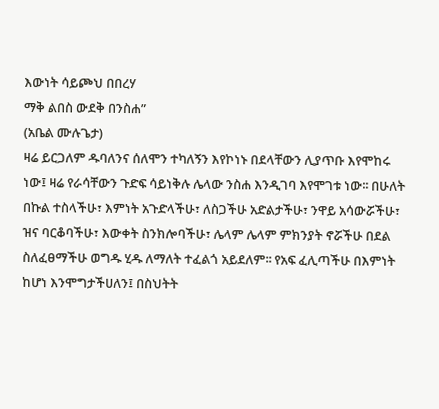እውነት ሳይጮህ በበረሃ
ማቅ ልበስ ውደቅ በንስሐ”
(አቤል ሙሉጌታ)
ዛሬ ይርጋለም ዱባለንና ሰለሞን ተካለኝን እየኮነኑ በደላቸውን ሊያጥቡ እየሞከሩ ነው፤ ዛሬ የራሳቸውን ጉድፍ ሳይነቅሉ ሌላው ንስሐ እንዲገባ እየሞገቱ ነው፡፡ በሁለት በኩል ተስላችሁ፣ እምነት አጉድላችሁ፣ ለስጋችሁ አድልታችሁ፣ ንዋይ አሳውሯችሁ፣ ዝና ባርቆባችሁ፣ እውቀት ስንክሎባችሁ፣ ሌላም ሌላም ምክንያት ኖሯችሁ በደል ስለፈፀማችሁ ወግዱ ሂዱ ለማለት ተፈልጎ አይደለም፡፡ የአፍ ፈሊጣችሁ በእምነት ከሆነ እንሞግታችሀለን፤ በስህትት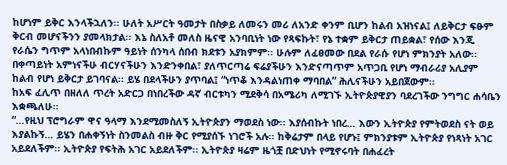ከሆነም ይቅር እንላችኋለን፡፡ ሁለት አሥርት ዓመታት በስቃይ ለመሩን መሪ ለአንድ ቀንም ቢሆን ከልብ አዝነናል፤ ለይቅርታ ፍፁም ቅርብ መሆናችንን ያመላክታል፡፡ እኔ ስለአቶ መለስ ዜናዊ አንባቢነት ነው የጻፍኩት፣ የኔ ተቋም ይቅርታ ጠይቋል፣ የሰው እንጂ የራሴን ግጥም አላነበብኩም ዓይነት ሰንካላ ሰበብ ክደቱን አያክምም፡፡ ሁሉም ለፈፀመው በደል የራሱ የሆነ ምክንያት አለው፡፡ በቀጣይነት አምነናችሁ ብርሃናችሁን እንድንቀበል፣ ያለጥርጣሬ ፍሬያችሁን እንድናጣጥም አጥጋቢ የሆነ ማብራሪያ አሊያም ከልብ የሆነ ይቅርታ ይገባናል፡፡ ይሄ በደላችሁን ያጥባል፤ “ነጥቆ እንዳልነጠቀ ማባበል” ሕሊናችሁን አይበጀውም፡፡
ከአፍ ፈሊጥ በዘለለ ጥረት አድርጋ በነበረችው ዳኛ ብርቱካን ሚደቅሳ በአሜሪካ ለሚገኙ ኢትዮጵያዊያን ባደረገችው ንግግር ሐሳቤን እቋጫለሁ፡፡
“…የዚህ ፕሮግራም ዋና ዓላማ እንደሚመስለኝ ኢትዮጵያን ማወደስ ነው፡፡ እያሰብኩት ነበረ… እውን ኢትዮጵያ የምትወደስ ናት ወይ እያልኩኝ… ይሄን በሐቀኝነት ስንመልስ ብዙ ቅር የሚያሰኙ ነገሮች አሉ፡፡ ከቅሬታም በላይ የሆኑ፤ ምክንያቱም ኢትዮጵያ የነጻነት አገር አይደለችም፡፡ ኢትዮጵያ የፍትሕ አገር አይደለችም፡፡ ኢትዮጵያ ዛሬም ዜጎቿ በድህነት የሚኖሩባት በሐፈረት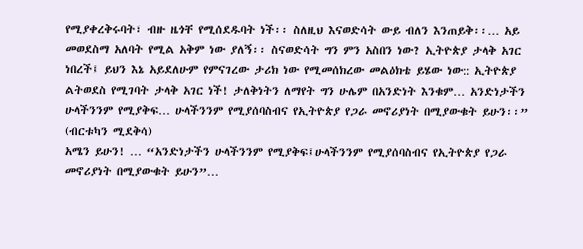የሚያቀረቅሩባት፣ ብዙ ዜጎቸ የሚሰደዱባት ነች፡፡ ስለዚህ እናወድሳት ውይ ብለን እንጠይቅ፡፡… አይ መወደስማ አለባት የሚል አቅም ነው ያለኝ፡፡ ስናወድሳት ግን ምን አስበን ነው? ኢትዮጵያ ታላቅ አገር ነበረች፤ ይህን እኔ አይደለሁም የምናገረው ታሪክ ነው የሚመሰክረው መልዕክቴ ይሄው ነው:: ኢትዮጵያ ልትወደስ የሚገባት ታላቅ አገር ነች! ታለቅነትን ለማየት ግን ሁሌም በአንድነት እንቁም… አንድነታችን ሁላችንንም የሚያቅፍ… ሁላችንንም የሚያሰባስብና የኢትዮጵያ የጋራ መኖሪያነት በሚያውቁት ይሁን፡፡”
(ብርቱካን ሚደቅሳ)
አሜን ይሁን! … “አንድነታችን ሁላችንንም የሚያቅፍ፤ሁላችንንም የሚያሰባስብና የኢትዮጵያ የጋራ መኖሪያነት በሚያውቁት ይሁን”…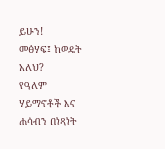ይሁን!
መፅሃፍ፤ ከወዴት አለህ?
የዓለም ሃይማኖቶች እና ሐሳብን በነጻነት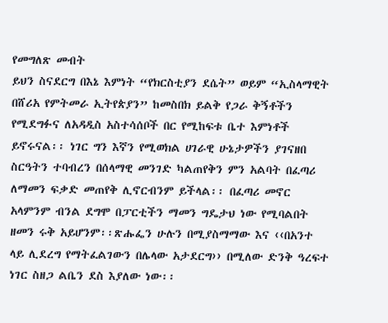የመግለጽ መብት
ይህን ስናደርግ በእኔ እምነት “የክርስቲያን ደሴት” ወይም “ኢስላማዊት በሸሪአ የምትመራ ኢትየጵያን” ከመስበክ ይልቅ የጋራ ቅኝቶችን የሚደግፉና ለአዳዲስ አስተሳሰቦች በር የሚከፍቱ ቤተ እምነቶች ይኖሩናል፡፡ ነገር ግን እኛን የሚወክል ሀገራዊ ሁኔታዎችን ያገናዘበ ስርዓትን ተባብረን በሰላማዊ መንገድ ካልጠየቅን ምን አልባት በፈጣሪ ለማመን ፍቃድ መጠየቅ ሊኖርብንም ይችላል፡፡ በፈጣሪ መኖር አላምንም ብንል ደግሞ በፓርቲችን ማመን ግዴታህ ነው የሚባልበት ዘመን ሩቅ አይሆንም፡፡ጽሑፌን ሁሉን በሚያስማማው እና ‹‹በአንተ ላይ ሊደረግ የማትፈልገውን በሌላው አታደርግ›› በሚለው ድንቅ ዓረፍተ ነገር ስዘጋ ልቤን ደስ እያለው ነው፡፡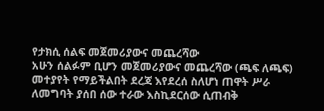የታክሲ ሰልፍ መጀመሪያውና መጨረሻው
አሁን ሰልፉም ቢሆን መጀመሪያውና መጨረሻው (ጫፍ ለጫፍ) መተያየት የማይችልበት ደረጃ እየደረሰ ስለሆነ ጠዋት ሥራ ለመግባት ያሰበ ሰው ተራው እስኪደርሰው ሲጠብቅ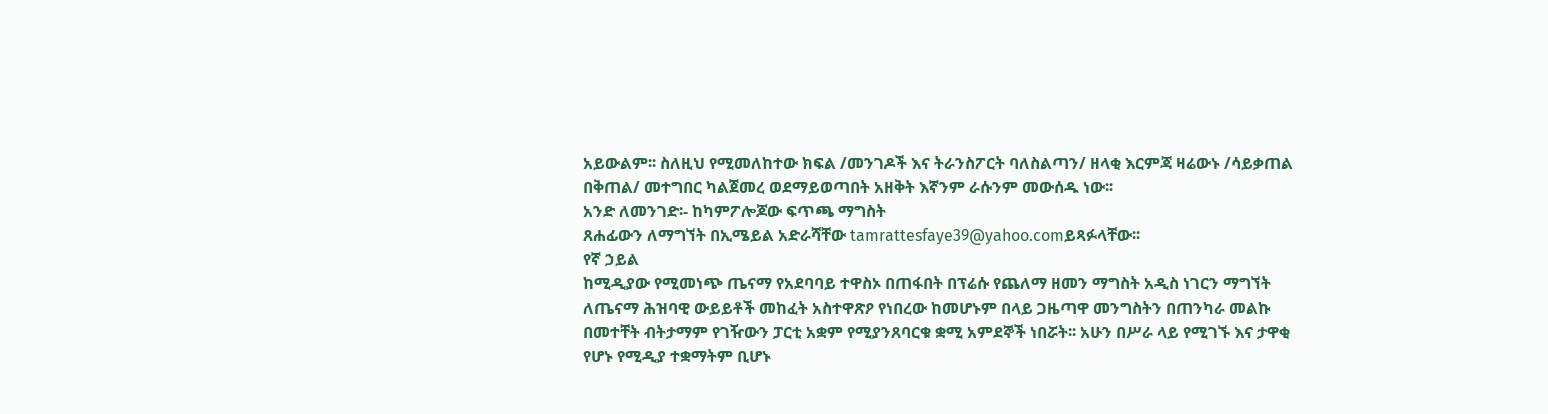አይውልም፡፡ ስለዚህ የሚመለከተው ክፍል /መንገዶች እና ትራንስፖርት ባለስልጣን/ ዘላቂ እርምጃ ዛሬውኑ /ሳይቃጠል በቅጠል/ መተግበር ካልጀመረ ወደማይወጣበት አዘቅት እኛንም ራሱንም መውሰዱ ነው፡፡
አንድ ለመንገድ፡- ከካምፖሎጆው ፍጥጫ ማግስት
ጸሐፊውን ለማግኘት በኢሜይል አድራሻቸው tamrattesfaye39@yahoo.comይጻፉላቸው፡፡
የኛ ኃይል
ከሚዲያው የሚመነጭ ጤናማ የአደባባይ ተዋስኦ በጠፋበት በፕሬሱ የጨለማ ዘመን ማግስት አዲስ ነገርን ማግኘት ለጤናማ ሕዝባዊ ውይይቶች መከፈት አስተዋጽዖ የነበረው ከመሆኑም በላይ ጋዜጣዋ መንግስትን በጠንካራ መልኩ በመተቸት ብትታማም የገዥውን ፓርቲ አቋም የሚያንጸባርቁ ቋሚ አምደኞች ነበሯት፡፡ አሁን በሥራ ላይ የሚገኙ እና ታዋቂ የሆኑ የሚዲያ ተቋማትም ቢሆኑ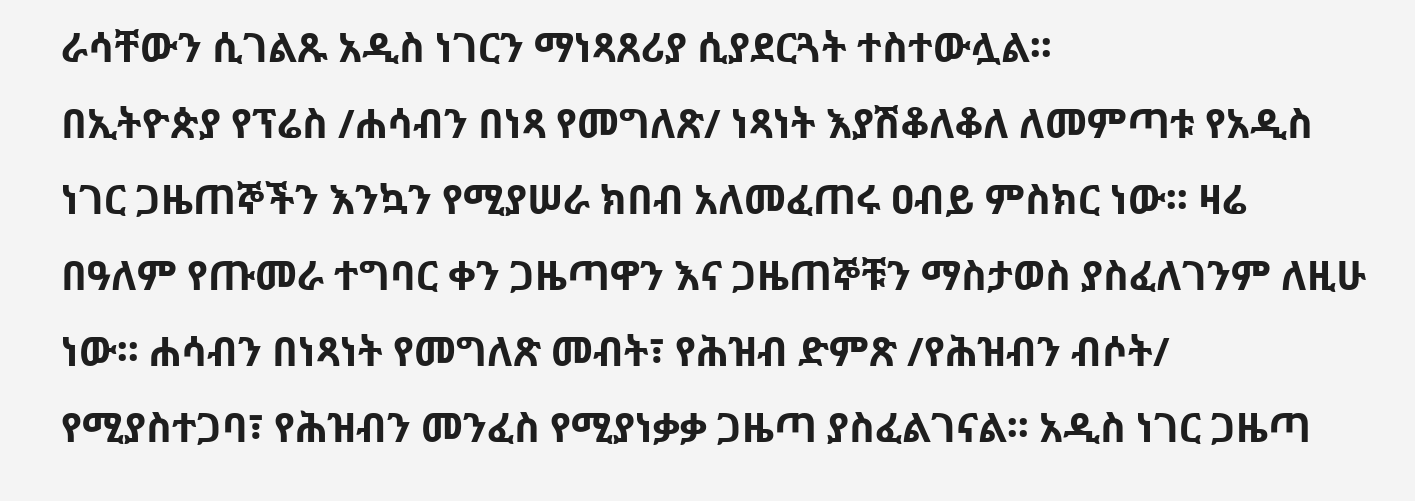ራሳቸውን ሲገልጹ አዲስ ነገርን ማነጻጸሪያ ሲያደርጓት ተስተውሏል፡፡
በኢትዮጵያ የፕሬስ /ሐሳብን በነጻ የመግለጽ/ ነጻነት እያሽቆለቆለ ለመምጣቱ የአዲስ ነገር ጋዜጠኞችን እንኳን የሚያሠራ ክበብ አለመፈጠሩ ዐብይ ምስክር ነው፡፡ ዛሬ በዓለም የጡመራ ተግባር ቀን ጋዜጣዋን እና ጋዜጠኞቹን ማስታወስ ያስፈለገንም ለዚሁ ነው፡፡ ሐሳብን በነጻነት የመግለጽ መብት፣ የሕዝብ ድምጽ /የሕዝብን ብሶት/ የሚያስተጋባ፣ የሕዝብን መንፈስ የሚያነቃቃ ጋዜጣ ያስፈልገናል፡፡ አዲስ ነገር ጋዜጣ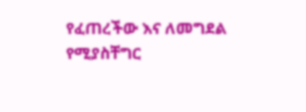የፈጠረችው እና ለመግደል የሚያስቸግር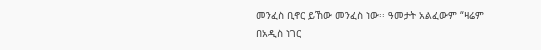መንፈስ ቢኖር ይኸው መንፈስ ነው፡፡ ዓመታት አልፈውም “ዛሬም በአዲስ ነገር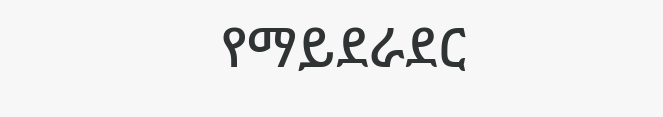የማይደራደር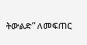ትውልድ” ለመፍጠር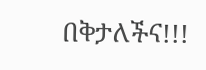በቅታለችና!!!